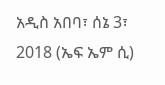አዲስ አበባ፣ ሰኔ 3፣ 2018 (ኤፍ ኤም ሲ)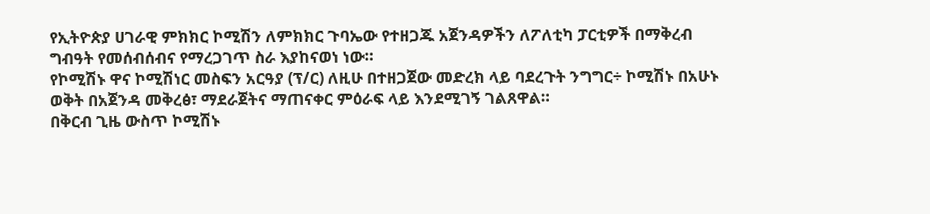የኢትዮጵያ ሀገራዊ ምክክር ኮሚሽን ለምክክር ጉባኤው የተዘጋጁ አጀንዳዎችን ለፖለቲካ ፓርቲዎች በማቅረብ ግብዓት የመሰብሰብና የማረጋገጥ ስራ እያከናወነ ነው።
የኮሚሽኑ ዋና ኮሚሽነር መስፍን አርዓያ (ፕ/ር) ለዚሁ በተዘጋጀው መድረክ ላይ ባደረጉት ንግግር÷ ኮሚሽኑ በአሁኑ ወቅት በአጀንዳ መቅረፅ፣ ማደራጀትና ማጠናቀር ምዕራፍ ላይ እንደሚገኝ ገልጸዋል።
በቅርብ ጊዜ ውስጥ ኮሚሽኑ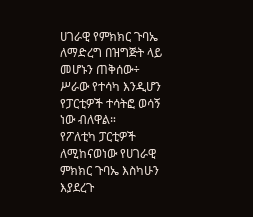ሀገራዊ የምክክር ጉባኤ ለማድረግ በዝግጅት ላይ መሆኑን ጠቅሰው÷ ሥራው የተሳካ እንዲሆን የፓርቲዎች ተሳትፎ ወሳኝ ነው ብለዋል።
የፖለቲካ ፓርቲዎች ለሚከናወነው የሀገራዊ ምክክር ጉባኤ እስካሁን እያደረጉ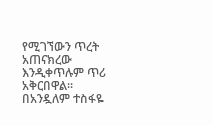የሚገኘውን ጥረት አጠናክረው እንዲቀጥሉም ጥሪ አቅርበዋል፡፡
በአንዷለም ተስፋዬ